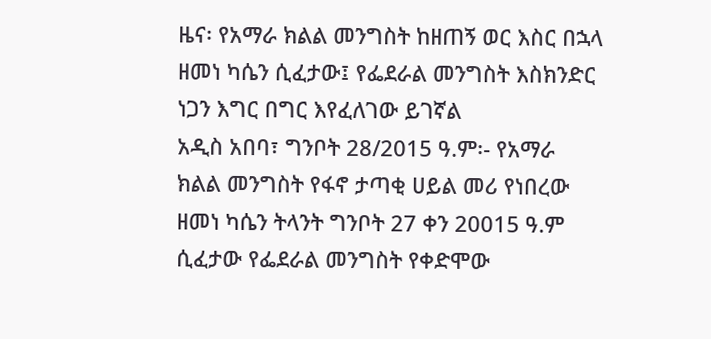ዜና፡ የአማራ ክልል መንግስት ከዘጠኝ ወር እስር በኋላ ዘመነ ካሴን ሲፈታው፤ የፌደራል መንግስት እስክንድር ነጋን እግር በግር እየፈለገው ይገኛል
አዲስ አበባ፣ ግንቦት 28/2015 ዓ.ም፡- የአማራ ክልል መንግስት የፋኖ ታጣቂ ሀይል መሪ የነበረው ዘመነ ካሴን ትላንት ግንቦት 27 ቀን 20015 ዓ.ም ሲፈታው የፌደራል መንግስት የቀድሞው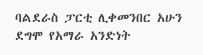ባልደራስ ፓርቲ ሊቀመንበር አሁን ደግሞ የአማራ አንድነት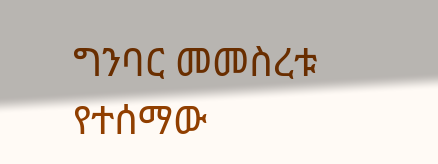ግንባር መመስረቱ የተሰማው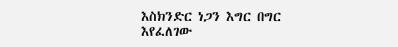እስክንድር ነጋን እግር በግር እየፈለገው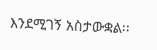እንደሚገኝ አስታውቋል፡፡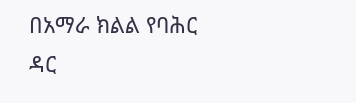በአማራ ክልል የባሕር ዳር